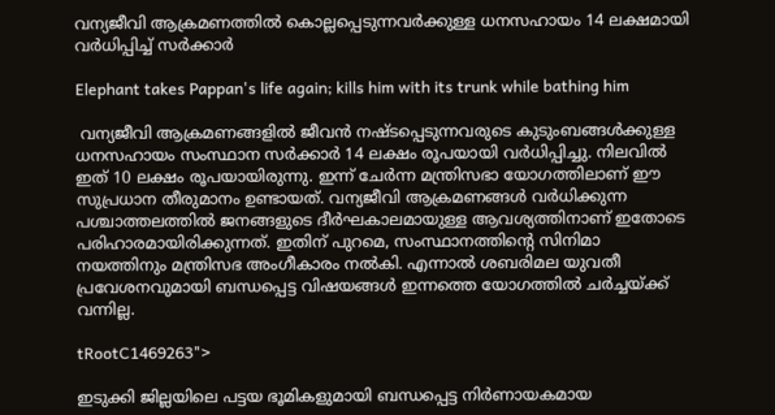വന്യജീവി ആക്രമണത്തിൽ കൊല്ലപ്പെടുന്നവർക്കുള്ള ധനസഹായം ‌14 ലക്ഷമായി വർധിപ്പിച്ച് സർക്കാർ

Elephant takes Pappan's life again; kills him with its trunk while bathing him

 വന്യജീവി ആക്രമണങ്ങളിൽ ജീവൻ നഷ്ടപ്പെടുന്നവരുടെ കുടുംബങ്ങൾക്കുള്ള ധനസഹായം സംസ്ഥാന സർക്കാർ 14 ലക്ഷം രൂപയായി വർധിപ്പിച്ചു. നിലവിൽ ഇത് 10 ലക്ഷം രൂപയായിരുന്നു. ഇന്ന് ചേർന്ന മന്ത്രിസഭാ യോഗത്തിലാണ് ഈ സുപ്രധാന തീരുമാനം ഉണ്ടായത്. വന്യജീവി ആക്രമണങ്ങൾ വർധിക്കുന്ന പശ്ചാത്തലത്തിൽ ജനങ്ങളുടെ ദീർഘകാലമായുള്ള ആവശ്യത്തിനാണ് ഇതോടെ പരിഹാരമായിരിക്കുന്നത്. ഇതിന് പുറമെ, സംസ്ഥാനത്തിന്റെ സിനിമാ നയത്തിനും മന്ത്രിസഭ അംഗീകാരം നൽകി. എന്നാൽ ശബരിമല യുവതീ പ്രവേശനവുമായി ബന്ധപ്പെട്ട വിഷയങ്ങൾ ഇന്നത്തെ യോഗത്തിൽ ചർച്ചയ്ക്ക് വന്നില്ല.

tRootC1469263">

ഇടുക്കി ജില്ലയിലെ പട്ടയ ഭൂമികളുമായി ബന്ധപ്പെട്ട നിർണായകമായ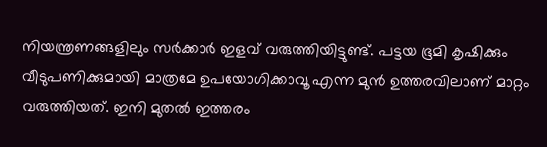നിയന്ത്രണങ്ങളിലും സർക്കാർ ഇളവ് വരുത്തിയിട്ടുണ്ട്. പട്ടയ ഭൂമി കൃഷിക്കും വീടുപണിക്കുമായി മാത്രമേ ഉപയോഗിക്കാവൂ എന്ന മുൻ ഉത്തരവിലാണ് മാറ്റം വരുത്തിയത്. ഇനി മുതൽ ഇത്തരം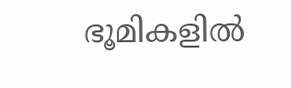ഭൂമികളിൽ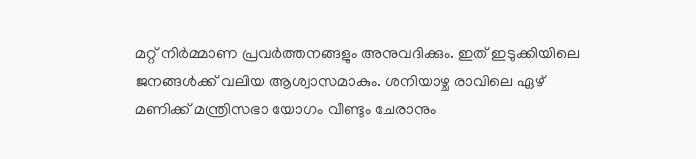മറ്റ് നിർമ്മാണ പ്രവർത്തനങ്ങളും അനുവദിക്കും. ഇത് ഇടുക്കിയിലെ ജനങ്ങൾക്ക് വലിയ ആശ്വാസമാകും. ശനിയാഴ്ച രാവിലെ ഏഴ് മണിക്ക് മന്ത്രിസഭാ യോഗം വീണ്ടും ചേരാനും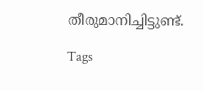തീരുമാനിച്ചിട്ടുണ്ട്.

Tags